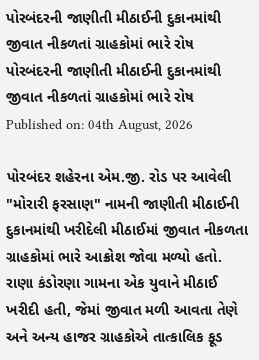પોરબંદરની જાણીતી મીઠાઈની દુકાનમાંથી જીવાત નીકળતાં ગ્રાહકોમાં ભારે રોષ
પોરબંદરની જાણીતી મીઠાઈની દુકાનમાંથી જીવાત નીકળતાં ગ્રાહકોમાં ભારે રોષ
Published on: 04th August, 2026

પોરબંદર શહેરના એમ.જી. રોડ પર આવેલી "મોરારી ફરસાણ" નામની જાણીતી મીઠાઈની દુકાનમાંથી ખરીદેલી મીઠાઈમાં જીવાત નીકળતા ગ્રાહકોમાં ભારે આક્રોશ જોવા મળ્યો હતો. રાણા કંડોરણા ગામના એક યુવાને મીઠાઈ ખરીદી હતી, જેમાં જીવાત મળી આવતા તેણે અને અન્ય હાજર ગ્રાહકોએ તાત્કાલિક ફૂડ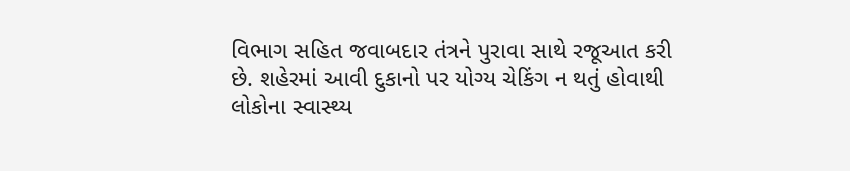વિભાગ સહિત જવાબદાર તંત્રને પુરાવા સાથે રજૂઆત કરી છે. શહેરમાં આવી દુકાનો પર યોગ્ય ચેકિંગ ન થતું હોવાથી લોકોના સ્વાસ્થ્ય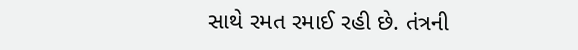સાથે રમત રમાઈ રહી છે. તંત્રની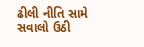ઢીલી નીતિ સામે સવાલો ઉઠી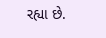રહ્યા છે.